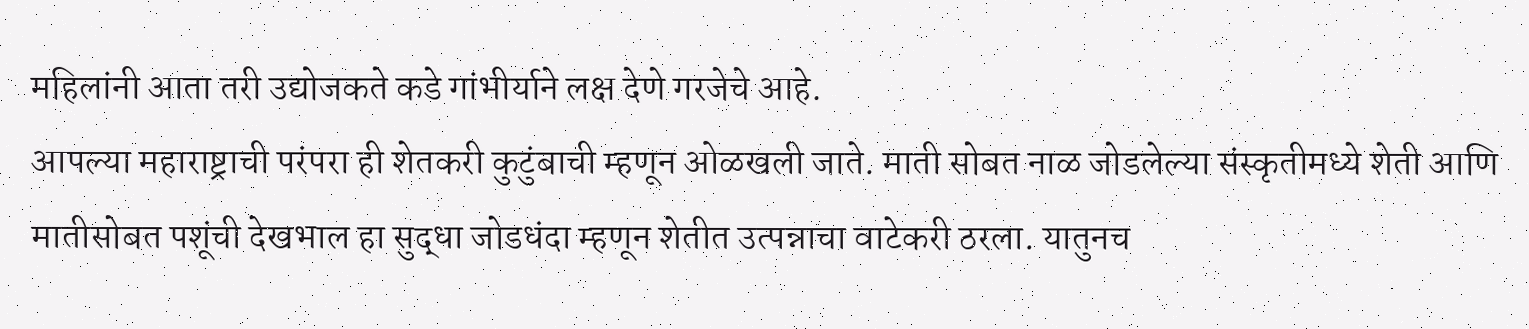महिलांनी आता तरी उद्योजकते कडे गांभीर्याने लक्ष देणे गरजेचे आहे.
आपल्या महाराष्ट्राची परंपरा ही शेतकरी कुटुंबाची म्हणून ओळखली जाते. माती सोबत नाळ जोडलेल्या संस्कृतीमध्ये शेती आणि मातीसोबत पशूंची देखभाल हा सुद्धा जोडधंदा म्हणून शेतीत उत्पन्नाचा वाटेकरी ठरला. यातुनच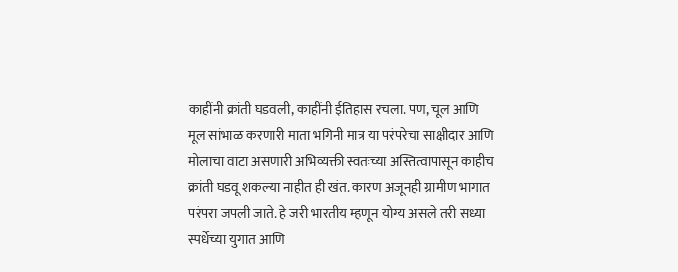काहींनी क्रांती घडवली, काहींनी ईतिहास रचला. पण, चूल आणि मूल सांभाळ करणारी माता भगिनी मात्र या परंपरेचा साक्षीदार आणि मोलाचा वाटा असणारी अभिव्यक्ती स्वतःच्या अस्तित्वापासून काहीच क्रांती घडवू शकल्या नाहीत ही खंत. कारण अजूनही ग्रामीण भागात परंपरा जपली जाते. हे जरी भारतीय म्हणून योग्य असले तरी सध्या स्पर्धेच्या युगात आणि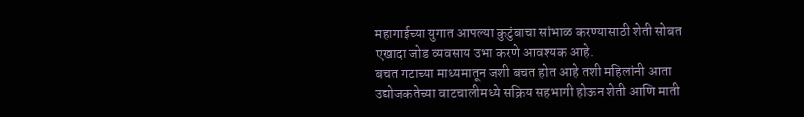महागाईच्या युगात आपल्या कुटुंबाचा सांभाळ करण्यासाठी शेती सोबत एखादा जोड व्यवसाय उभा करणे आवश्यक आहे.
बचत गटाच्या माध्यमातून जशी बचत होत आहे तशी महिलांनी आता उद्योजकतेच्या वाटचालीमध्ये सक्रिय सहभागी होऊन शेती आणि माती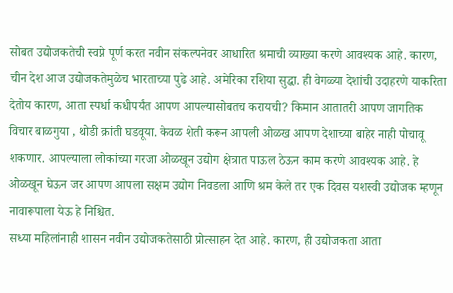सोबत उद्योजकतेची स्वप्ने पूर्ण करत नवीन संकल्पनेवर आधारित श्रमाची व्याख्या करणे आवश्यक आहे. कारण, चीन देश आज उद्योजकतेमुळेच भारताच्या पुढे आहे. अमेरिका रशिया सुद्धा. ही वेगळ्या देशांची उदाहरणे याकरिता देतोय कारण, आता स्पर्धा कधीपर्यंत आपण आपल्यासोबतच करायची? किमान आतातरी आपण जागतिक विचार बाळगुया , थोडी क्रांती घडवूया. केवळ शेती करून आपली ओळख आपण देशाच्या बाहेर नाही पोचावू शकणार. आपल्याला लोकांच्या गरजा ओळखून उद्योग क्षेत्रात पाऊल ठेऊन काम करणे आवश्यक आहे. हे ओळखून घेऊन जर आपण आपला सक्षम उद्योग निवडला आणि श्रम केले तर एक दिवस यशस्वी उद्योजक म्हणून नावारूपाला येऊ हे निश्चित.
सध्या महिलांनाही शासन नवीन उद्योजकतेसाठी प्रोत्साहन देत आहे. कारण, ही उद्योजकता आता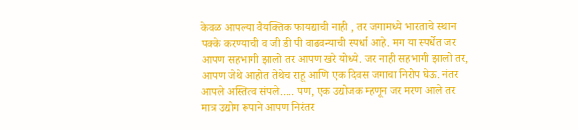केवळ आपल्या वैयक्तिक फायद्याची नाही , तर जगामध्ये भारताचे स्थान पक्के करण्याची व जी डी पी वाढवन्याची स्पर्धा आहे. मग या स्पर्धेत जर आपण सहभागी झालो तर आपण खरे योध्ये. जर नाही सहभागी झालो तर, आपण जेथे आहोत तेथेच राहू आणि एक दिवस जगाचा निरोप घेऊ. नंतर आपले अस्तित्व संपले..... पण, एक उद्योजक म्हणून जर मरण आले तर मात्र उद्योग रूपाने आपण निरंतर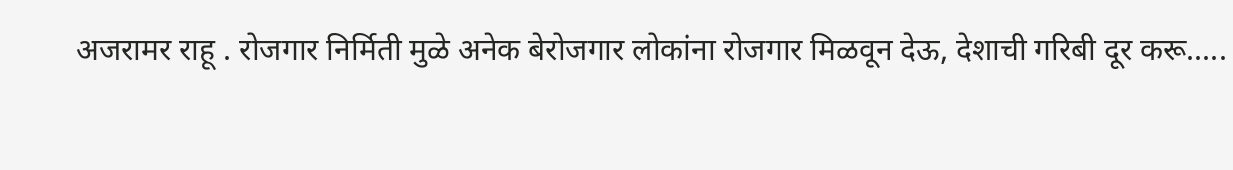अजरामर राहू . रोजगार निर्मिती मुळे अनेक बेरोजगार लोकांना रोजगार मिळवून देऊ, देशाची गरिबी दूर करू.....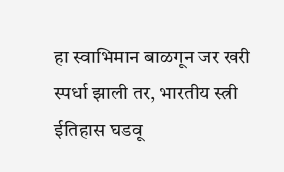हा स्वाभिमान बाळगून जर खरी स्पर्धा झाली तर, भारतीय स्त्री ईतिहास घडवू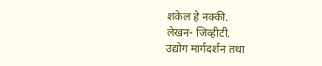शकेल हे नक्की.
लेखन- जिव्हीटी.
उद्योग मार्गदर्शन तथा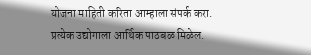योजना माहिती करिता आम्हाला संपर्क करा. प्रत्येक उद्योगाला आर्थिक पाठबळ मिळेल.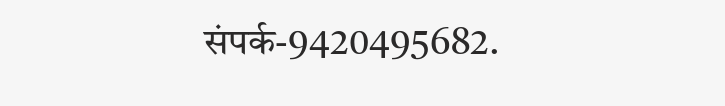संपर्क-9420495682.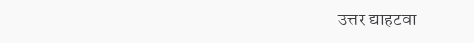उत्तर द्याहटवा